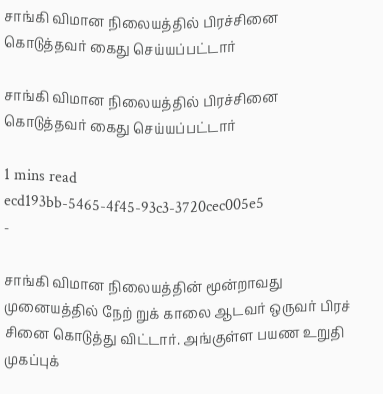சாங்கி விமான நிலையத்தில் பிரச்சினை கொடுத்தவர் கைது செய்யப்பட்டார்

சாங்கி விமான நிலையத்தில் பிரச்சினை கொடுத்தவர் கைது செய்யப்பட்டார்

1 mins read
ecd193bb-5465-4f45-93c3-3720cec005e5
-

சாங்கி விமான நிலையத்தின் மூன்றாவது முனையத்தில் நேற் றுக் காலை ஆடவர் ஒருவர் பிரச் சினை கொடுத்து விட்டார். அங்குள்ள பயண உறுதி முகப்புக்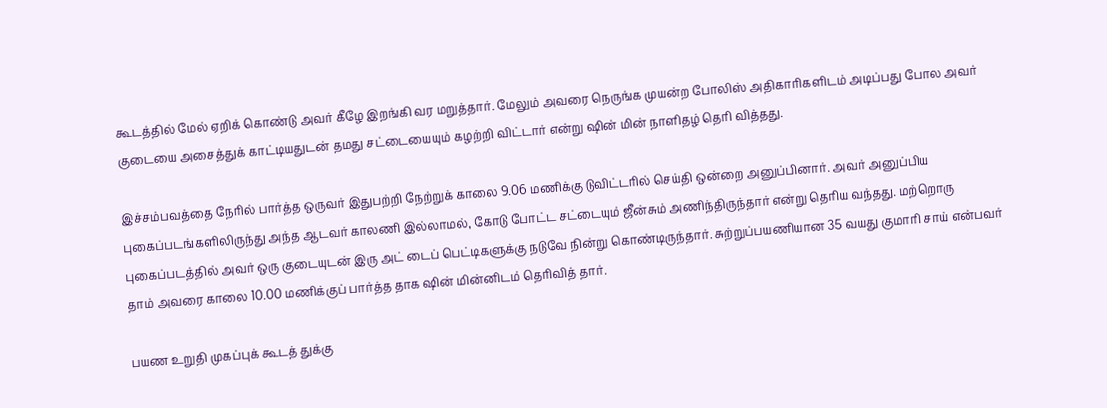கூடத்தில் மேல் ஏறிக் கொண்டு அவர் கீழே இறங்கி வர மறுத்தார். மேலும் அவரை நெருங்க முயன்ற போலிஸ் அதிகாரிகளிடம் அடிப்பது போல அவர் குடையை அசைத்துக் காட்டியதுடன் தமது சட்டையையும் கழற்றி விட்டார் என்று ‌ஷின் மின் நாளிதழ் தெரி வித்தது.

இச்சம்பவத்தை நேரில் பார்த்த ஒருவர் இதுபற்றி நேற்றுக் காலை 9.06 மணிக்கு டுவிட்டரில் செய்தி ஒன்றை அனுப்பினார். அவர் அனுப்பிய புகைப்படங்களிலிருந்து அந்த ஆடவர் காலணி இல்லாமல், கோடு போட்ட சட்டையும் ஜீன்சும் அணிந்திருந்தார் என்று தெரிய வந்தது. மற்றொரு புகைப்படத்தில் அவர் ஒரு குடையுடன் இரு அட் டைப் பெட்டிகளுக்கு நடுவே நின்று கொண்டிருந்தார். சுற்றுப்பயணியான 35 வயது குமாரி சாய் என்பவர் தாம் அவரை காலை 10.00 மணிக்குப் பார்த்த தாக ‌ஷின் மின்னிடம் தெரிவித் தார்.

பயண உறுதி முகப்புக் கூடத் துக்கு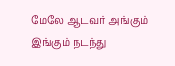மேலே ஆடவர் அங்கும் இங்கும் நடந்து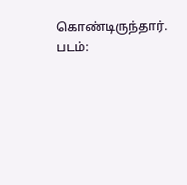கொண்டிருந்தார். படம்: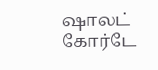ஷாலட் கோர்டே